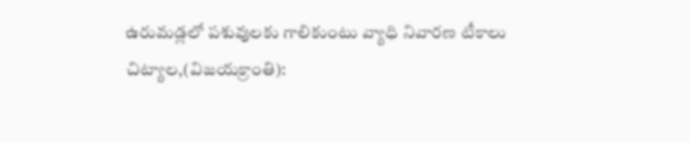ఉరుమడ్లలో పశువులకు గాలికుంటు వ్యాధి నివారణ టీకాలు
చిట్యాల,(విజయక్రాంతి):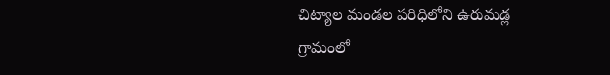చిట్యాల మండల పరిధిలోని ఉరుమడ్ల గ్రామంలో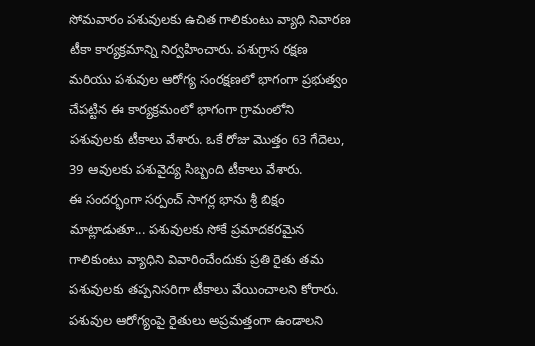సోమవారం పశువులకు ఉచిత గాలికుంటు వ్యాధి నివారణ టీకా కార్యక్రమాన్ని నిర్వహించారు. పశుగ్రాస రక్షణ మరియు పశువుల ఆరోగ్య సంరక్షణలో భాగంగా ప్రభుత్వం చేపట్టిన ఈ కార్యక్రమంలో భాగంగా గ్రామంలోని పశువులకు టీకాలు వేశారు. ఒకే రోజు మొత్తం 63 గేదెలు, 39 ఆవులకు పశువైద్య సిబ్బంది టీకాలు వేశారు.
ఈ సందర్భంగా సర్పంచ్ సాగర్ల భాను శ్రీ బిక్షం మాట్లాడుతూ... పశువులకు సోకే ప్రమాదకరమైన గాలికుంటు వ్యాధిని వివారించేందుకు ప్రతి రైతు తమ పశువులకు తప్పనిసరిగా టీకాలు వేయించాలని కోరారు. పశువుల ఆరోగ్యంపై రైతులు అప్రమత్తంగా ఉండాలని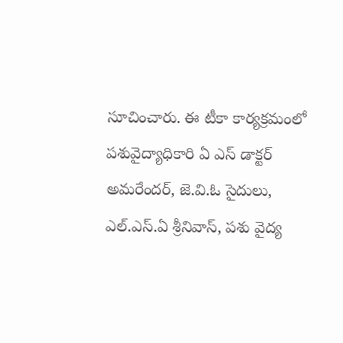సూచించారు. ఈ టీకా కార్యక్రమంలో పశువైద్యాధికారి ఏ ఎస్ డాక్టర్ అమరేందర్, జె.వి.ఓ సైదులు, ఎల్.ఎస్.ఏ శ్రీనివాస్, పశు వైద్య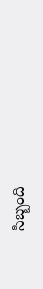సిబ్బంది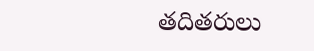తదితరులు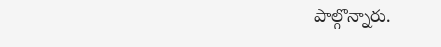పాల్గొన్నారు.